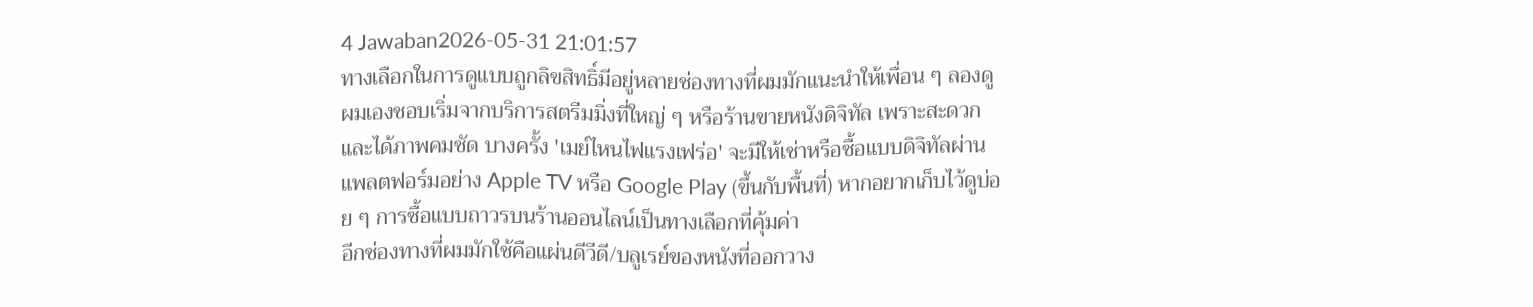4 Jawaban2026-05-31 21:01:57
ทางเลือกในการดูแบบถูกลิขสิทธิ์มีอยู่หลายช่องทางที่ผมมักแนะนำให้เพื่อน ๆ ลองดู
ผมเองชอบเริ่มจากบริการสตรีมมิ่งที่ใหญ่ ๆ หรือร้านขายหนังดิจิทัล เพราะสะดวกและได้ภาพคมชัด บางครั้ง 'เมย์ไหนไฟแรงเฟร่อ' จะมีให้เช่าหรือซื้อแบบดิจิทัลผ่านแพลตฟอร์มอย่าง Apple TV หรือ Google Play (ขึ้นกับพื้นที่) หากอยากเก็บไว้ดูบ่อย ๆ การซื้อแบบถาวรบนร้านออนไลน์เป็นทางเลือกที่คุ้มค่า
อีกช่องทางที่ผมมักใช้คือแผ่นดีวีดี/บลูเรย์ของหนังที่ออกวาง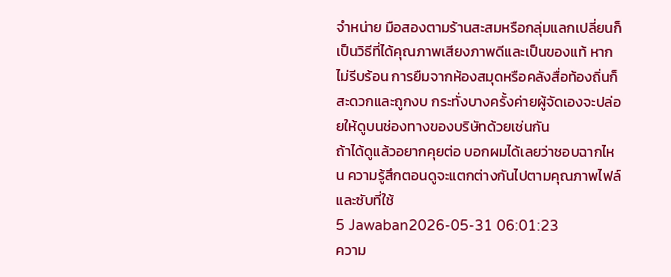จำหน่าย มือสองตามร้านสะสมหรือกลุ่มแลกเปลี่ยนก็เป็นวิธีที่ได้คุณภาพเสียงภาพดีและเป็นของแท้ หากไม่รีบร้อน การยืมจากห้องสมุดหรือคลังสื่อท้องถิ่นก็สะดวกและถูกงบ กระทั่งบางครั้งค่ายผู้จัดเองจะปล่อยให้ดูบนช่องทางของบริษัทด้วยเช่นกัน
ถ้าได้ดูแล้วอยากคุยต่อ บอกผมได้เลยว่าชอบฉากไหน ความรู้สึกตอนดูจะแตกต่างกันไปตามคุณภาพไฟล์และซับที่ใช้
5 Jawaban2026-05-31 06:01:23
ความ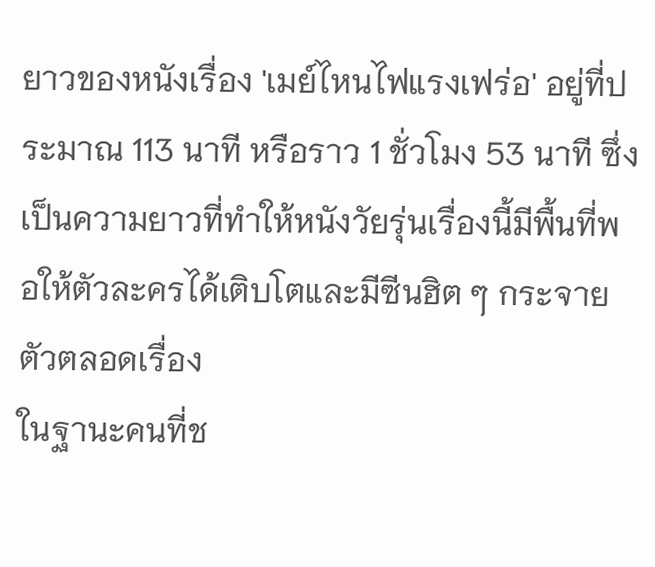ยาวของหนังเรื่อง 'เมย์ไหนไฟแรงเฟร่อ' อยู่ที่ประมาณ 113 นาที หรือราว 1 ชั่วโมง 53 นาที ซึ่งเป็นความยาวที่ทำให้หนังวัยรุ่นเรื่องนี้มีพื้นที่พอให้ตัวละครได้เติบโตและมีซีนฮิต ๆ กระจายตัวตลอดเรื่อง
ในฐานะคนที่ช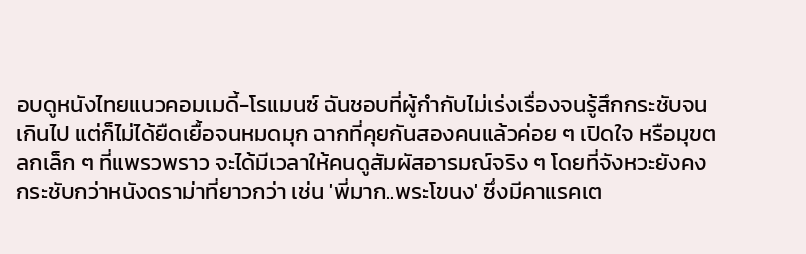อบดูหนังไทยแนวคอมเมดี้-โรแมนซ์ ฉันชอบที่ผู้กำกับไม่เร่งเรื่องจนรู้สึกกระชับจนเกินไป แต่ก็ไม่ได้ยืดเยื้อจนหมดมุก ฉากที่คุยกันสองคนแล้วค่อย ๆ เปิดใจ หรือมุขตลกเล็ก ๆ ที่แพรวพราว จะได้มีเวลาให้คนดูสัมผัสอารมณ์จริง ๆ โดยที่จังหวะยังคงกระชับกว่าหนังดราม่าที่ยาวกว่า เช่น 'พี่มาก..พระโขนง' ซึ่งมีคาแรคเต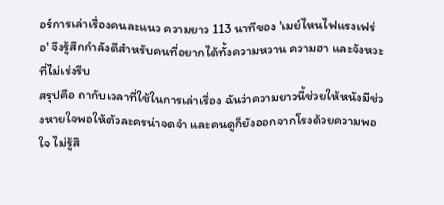อร์การเล่าเรื่องคนละแนว ความยาว 113 นาทีของ 'เมย์ไหนไฟแรงเฟร่อ' จึงรู้สึกกำลังดีสำหรับคนที่อยากได้ทั้งความหวาน ความฮา และจังหวะที่ไม่เร่งรีบ
สรุปคือ ถากับเวลาที่ใช้ในการเล่าเรื่อง ฉันว่าความยาวนี้ช่วยให้หนังมีช่วงหายใจพอให้ตัวละครน่าจดจำ และคนดูก็ยังออกจากโรงด้วยความพอใจ ไม่รู้สึ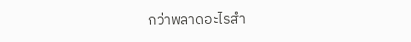กว่าพลาดอะไรสำ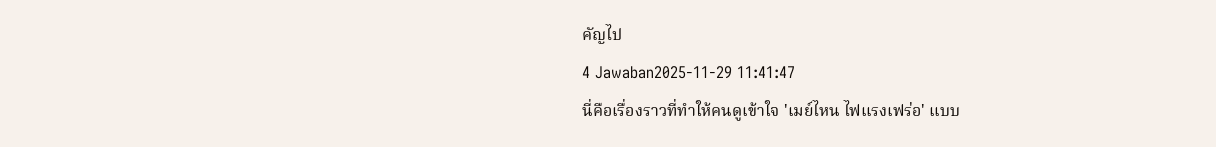คัญไป
4 Jawaban2025-11-29 11:41:47
นี่คือเรื่องราวที่ทำให้คนดูเข้าใจ 'เมย์ไหน ไฟแรงเฟร่อ' แบบ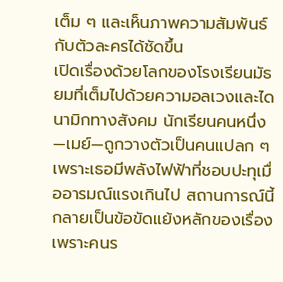เต็ม ๆ และเห็นภาพความสัมพันธ์กับตัวละครได้ชัดขึ้น
เปิดเรื่องด้วยโลกของโรงเรียนมัธยมที่เต็มไปด้วยความอลเวงและไดนามิกทางสังคม นักเรียนคนหนึ่ง—เมย์—ถูกวางตัวเป็นคนแปลก ๆ เพราะเธอมีพลังไฟฟ้าที่ชอบปะทุเมื่ออารมณ์แรงเกินไป สถานการณ์นี้กลายเป็นข้อขัดแย้งหลักของเรื่อง เพราะคนร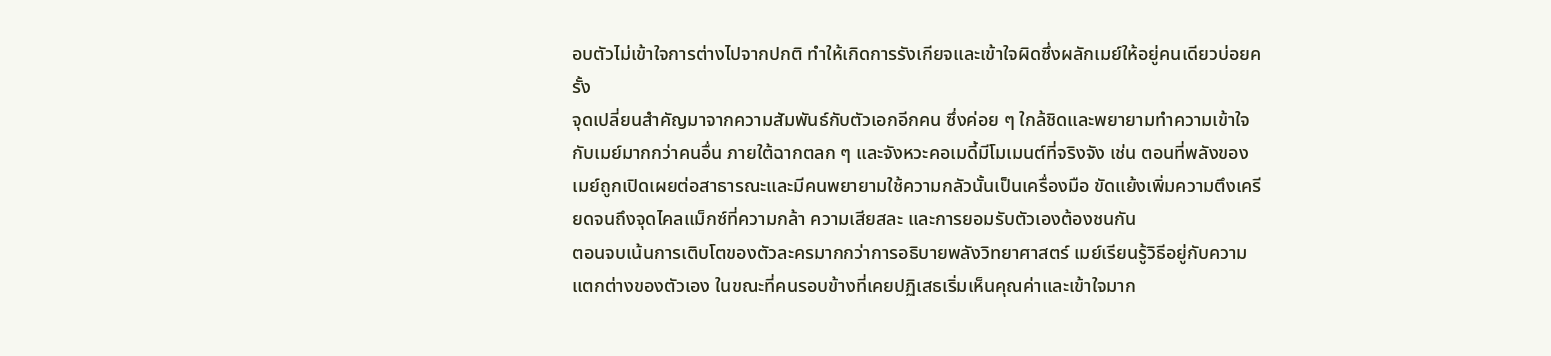อบตัวไม่เข้าใจการต่างไปจากปกติ ทำให้เกิดการรังเกียจและเข้าใจผิดซึ่งผลักเมย์ให้อยู่คนเดียวบ่อยครั้ง
จุดเปลี่ยนสำคัญมาจากความสัมพันธ์กับตัวเอกอีกคน ซึ่งค่อย ๆ ใกล้ชิดและพยายามทำความเข้าใจกับเมย์มากกว่าคนอื่น ภายใต้ฉากตลก ๆ และจังหวะคอเมดี้มีโมเมนต์ที่จริงจัง เช่น ตอนที่พลังของเมย์ถูกเปิดเผยต่อสาธารณะและมีคนพยายามใช้ความกลัวนั้นเป็นเครื่องมือ ขัดแย้งเพิ่มความตึงเครียดจนถึงจุดไคลแม็กซ์ที่ความกล้า ความเสียสละ และการยอมรับตัวเองต้องชนกัน
ตอนจบเน้นการเติบโตของตัวละครมากกว่าการอธิบายพลังวิทยาศาสตร์ เมย์เรียนรู้วิธีอยู่กับความแตกต่างของตัวเอง ในขณะที่คนรอบข้างที่เคยปฏิเสธเริ่มเห็นคุณค่าและเข้าใจมาก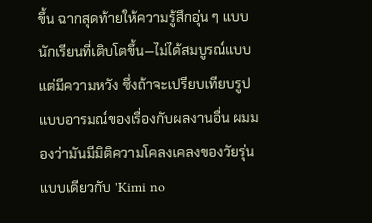ขึ้น ฉากสุดท้ายให้ความรู้สึกอุ่น ๆ แบบนักเรียนที่เติบโตขึ้น—ไม่ได้สมบูรณ์แบบแต่มีความหวัง ซึ่งถ้าจะเปรียบเทียบรูปแบบอารมณ์ของเรื่องกับผลงานอื่น ผมมองว่ามันมีมิติความโคลงเคลงของวัยรุ่นแบบเดียวกับ 'Kimi no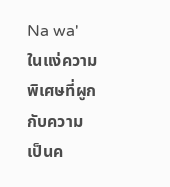Na wa' ในแง่ความพิเศษที่ผูกกับความเป็นค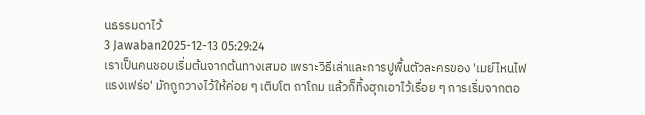นธรรมดาไว้
3 Jawaban2025-12-13 05:29:24
เราเป็นคนชอบเริ่มต้นจากต้นทางเสมอ เพราะวิธีเล่าและการปูพื้นตัวละครของ 'เมย์ไหนไฟแรงเฟร่อ' มักถูกวางไว้ให้ค่อย ๆ เติบโต ถาโถม แล้วก็ทิ้งฮุกเอาไว้เรื่อย ๆ การเริ่มจากตอ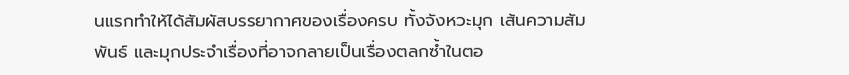นแรกทำให้ได้สัมผัสบรรยากาศของเรื่องครบ ทั้งจังหวะมุก เส้นความสัมพันธ์ และมุกประจำเรื่องที่อาจกลายเป็นเรื่องตลกซ้ำในตอ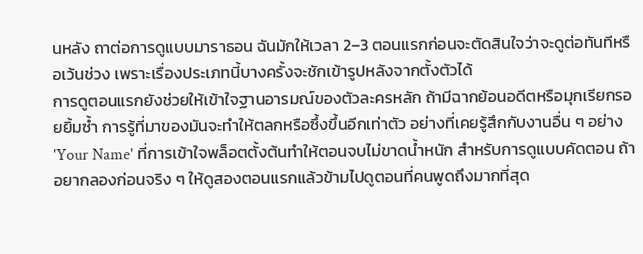นหลัง ถาต่อการดูแบบมาราธอน ฉันมักให้เวลา 2–3 ตอนแรกก่อนจะตัดสินใจว่าจะดูต่อทันทีหรือเว้นช่วง เพราะเรื่องประเภทนี้บางครั้งจะชักเข้ารูปหลังจากตั้งตัวได้
การดูตอนแรกยังช่วยให้เข้าใจฐานอารมณ์ของตัวละครหลัก ถ้ามีฉากย้อนอดีตหรือมุกเรียกรอยยิ้มซ้ำ การรู้ที่มาของมันจะทำให้ตลกหรือซึ้งขึ้นอีกเท่าตัว อย่างที่เคยรู้สึกกับงานอื่น ๆ อย่าง 'Your Name' ที่การเข้าใจพล็อตตั้งต้นทำให้ตอนจบไม่ขาดน้ำหนัก สำหรับการดูแบบคัดตอน ถ้าอยากลองก่อนจริง ๆ ให้ดูสองตอนแรกแล้วข้ามไปดูตอนที่คนพูดถึงมากที่สุด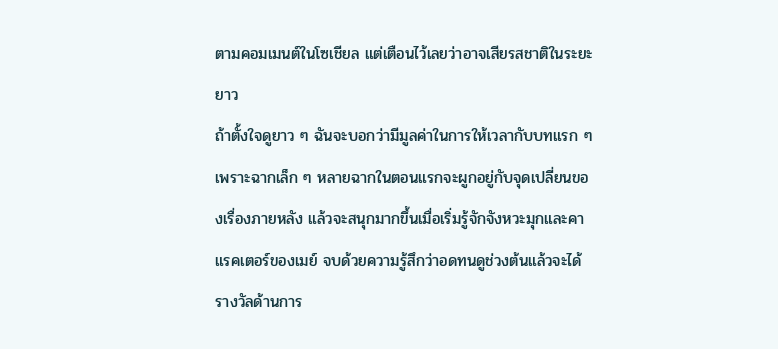ตามคอมเมนต์ในโซเชียล แต่เตือนไว้เลยว่าอาจเสียรสชาติในระยะยาว
ถ้าตั้งใจดูยาว ๆ ฉันจะบอกว่ามีมูลค่าในการให้เวลากับบทแรก ๆ เพราะฉากเล็ก ๆ หลายฉากในตอนแรกจะผูกอยู่กับจุดเปลี่ยนของเรื่องภายหลัง แล้วจะสนุกมากขึ้นเมื่อเริ่มรู้จักจังหวะมุกและคาแรคเตอร์ของเมย์ จบด้วยความรู้สึกว่าอดทนดูช่วงต้นแล้วจะได้รางวัลด้านการ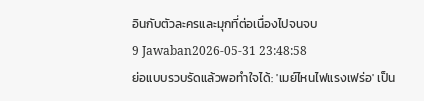อินกับตัวละครและมุกที่ต่อเนื่องไปจนจบ
9 Jawaban2026-05-31 23:48:58
ย่อแบบรวบรัดแล้วพอทำใจได้: 'เมย์ไหนไฟแรงเฟร่อ' เป็น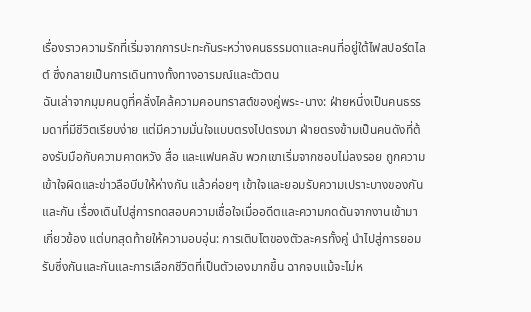เรื่องราวความรักที่เริ่มจากการปะทะกันระหว่างคนธรรมดาและคนที่อยู่ใต้ไฟสปอร์ตไลต์ ซึ่งกลายเป็นการเดินทางทั้งทางอารมณ์และตัวตน
ฉันเล่าจากมุมคนดูที่คลั่งไคล้ความคอนทราสต์ของคู่พระ-นาง: ฝ่ายหนึ่งเป็นคนธรรมดาที่มีชีวิตเรียบง่าย แต่มีความมั่นใจแบบตรงไปตรงมา ฝ่ายตรงข้ามเป็นคนดังที่ต้องรับมือกับความคาดหวัง สื่อ และแฟนคลับ พวกเขาเริ่มจากชอบไม่ลงรอย ถูกความเข้าใจผิดและข่าวลือบีบให้ห่างกัน แล้วค่อยๆ เข้าใจและยอมรับความเปราะบางของกันและกัน เรื่องเดินไปสู่การทดสอบความเชื่อใจเมื่ออดีตและความกดดันจากงานเข้ามาเกี่ยวข้อง แต่บทสุดท้ายให้ความอบอุ่น: การเติบโตของตัวละครทั้งคู่ นำไปสู่การยอมรับซึ่งกันและกันและการเลือกชีวิตที่เป็นตัวเองมากขึ้น ฉากจบแม้จะไม่ห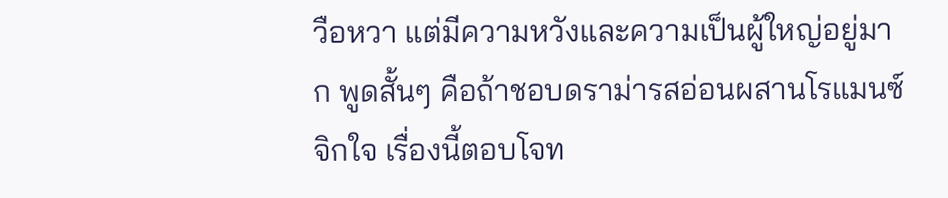วือหวา แต่มีความหวังและความเป็นผู้ใหญ่อยู่มาก พูดสั้นๆ คือถ้าชอบดราม่ารสอ่อนผสานโรแมนซ์จิกใจ เรื่องนี้ตอบโจท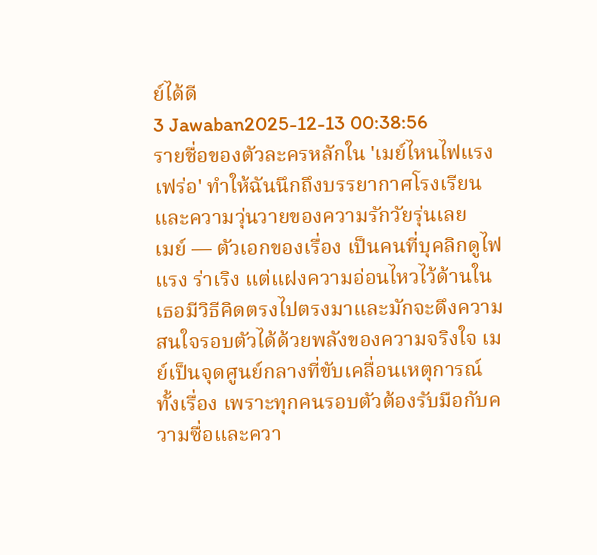ย์ได้ดี
3 Jawaban2025-12-13 00:38:56
รายชื่อของตัวละครหลักใน 'เมย์ไหนไฟแรงเฟร่อ' ทำให้ฉันนึกถึงบรรยากาศโรงเรียนและความวุ่นวายของความรักวัยรุ่นเลย
เมย์ — ตัวเอกของเรื่อง เป็นคนที่บุคลิกดูไฟแรง ร่าเริง แต่แฝงความอ่อนไหวไว้ด้านใน เธอมีวิธีคิดตรงไปตรงมาและมักจะดึงความสนใจรอบตัวได้ด้วยพลังของความจริงใจ เมย์เป็นจุดศูนย์กลางที่ขับเคลื่อนเหตุการณ์ทั้งเรื่อง เพราะทุกคนรอบตัวต้องรับมือกับความซื่อและควา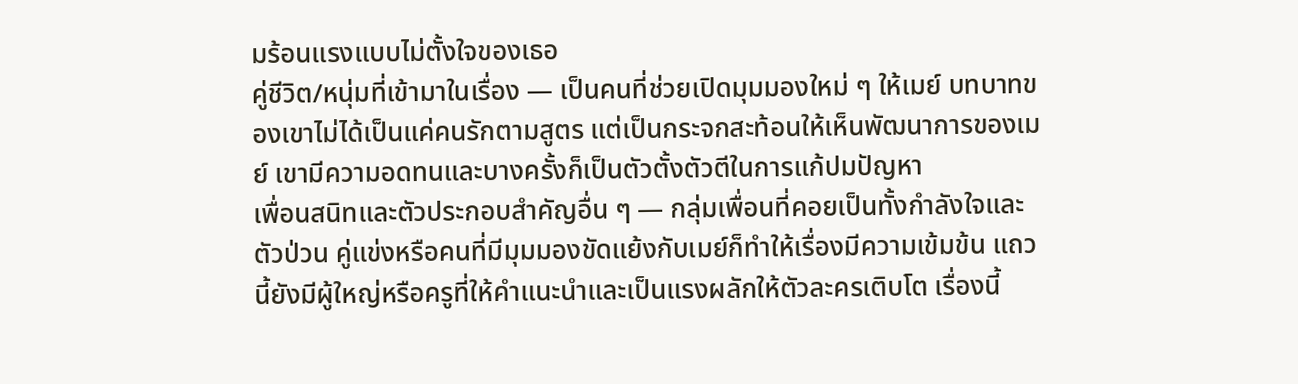มร้อนแรงแบบไม่ตั้งใจของเธอ
คู่ชีวิต/หนุ่มที่เข้ามาในเรื่อง — เป็นคนที่ช่วยเปิดมุมมองใหม่ ๆ ให้เมย์ บทบาทของเขาไม่ได้เป็นแค่คนรักตามสูตร แต่เป็นกระจกสะท้อนให้เห็นพัฒนาการของเมย์ เขามีความอดทนและบางครั้งก็เป็นตัวตั้งตัวตีในการแก้ปมปัญหา
เพื่อนสนิทและตัวประกอบสำคัญอื่น ๆ — กลุ่มเพื่อนที่คอยเป็นทั้งกำลังใจและตัวป่วน คู่แข่งหรือคนที่มีมุมมองขัดแย้งกับเมย์ก็ทำให้เรื่องมีความเข้มข้น แถวนี้ยังมีผู้ใหญ่หรือครูที่ให้คำแนะนำและเป็นแรงผลักให้ตัวละครเติบโต เรื่องนี้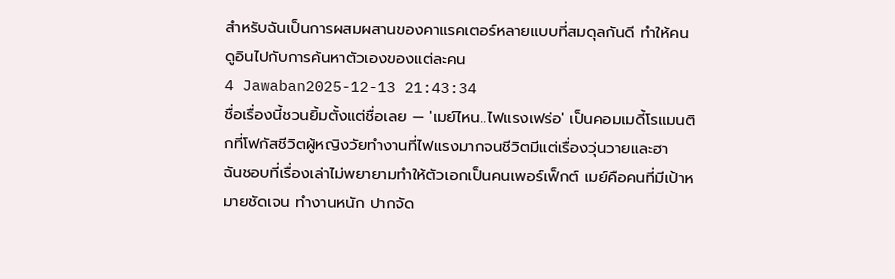สำหรับฉันเป็นการผสมผสานของคาแรคเตอร์หลายแบบที่สมดุลกันดี ทำให้คนดูอินไปกับการค้นหาตัวเองของแต่ละคน
4 Jawaban2025-12-13 21:43:34
ชื่อเรื่องนี้ชวนยิ้มตั้งแต่ชื่อเลย — 'เมย์ไหน..ไฟแรงเฟร่อ' เป็นคอมเมดี้โรแมนติกที่โฟกัสชีวิตผู้หญิงวัยทำงานที่ไฟแรงมากจนชีวิตมีแต่เรื่องวุ่นวายและฮา
ฉันชอบที่เรื่องเล่าไม่พยายามทำให้ตัวเอกเป็นคนเพอร์เฟ็กต์ เมย์คือคนที่มีเป้าหมายชัดเจน ทำงานหนัก ปากจัด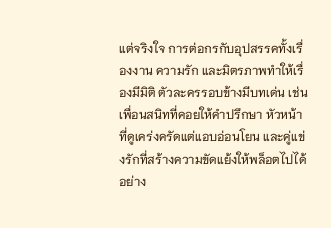แต่จริงใจ การต่อกรกับอุปสรรคทั้งเรื่องงาน ความรัก และมิตรภาพทำให้เรื่องมีมิติ ตัวละครรอบข้างมีบทเด่น เช่น เพื่อนสนิทที่คอยให้คำปรึกษา หัวหน้าที่ดูเคร่งครัดแต่แอบอ่อนโยน และคู่แข่งรักที่สร้างความขัดแย้งให้พล็อตไปได้อย่าง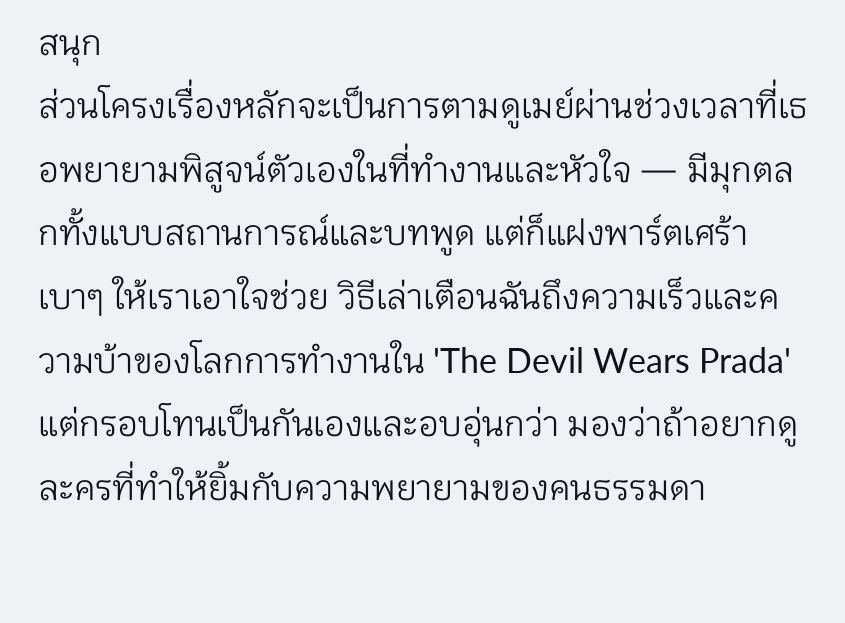สนุก
ส่วนโครงเรื่องหลักจะเป็นการตามดูเมย์ผ่านช่วงเวลาที่เธอพยายามพิสูจน์ตัวเองในที่ทำงานและหัวใจ — มีมุกตลกทั้งแบบสถานการณ์และบทพูด แต่ก็แฝงพาร์ตเศร้าเบาๆ ให้เราเอาใจช่วย วิธีเล่าเตือนฉันถึงความเร็วและความบ้าของโลกการทำงานใน 'The Devil Wears Prada' แต่กรอบโทนเป็นกันเองและอบอุ่นกว่า มองว่าถ้าอยากดูละครที่ทำให้ยิ้มกับความพยายามของคนธรรมดา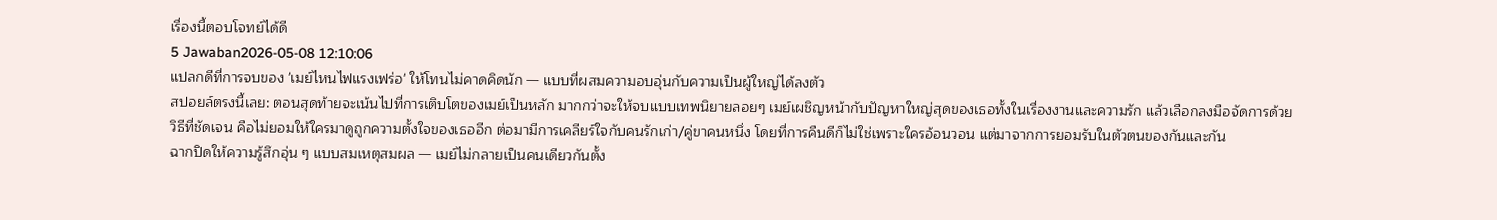เรื่องนี้ตอบโจทย์ได้ดี
5 Jawaban2026-05-08 12:10:06
แปลกดีที่การจบของ 'เมย์ไหนไฟแรงเฟร่อ' ให้โทนไม่คาดคิดนัก — แบบที่ผสมความอบอุ่นกับความเป็นผู้ใหญ่ได้ลงตัว
สปอยล์ตรงนี้เลย: ตอนสุดท้ายจะเน้นไปที่การเติบโตของเมย์เป็นหลัก มากกว่าจะให้จบแบบเทพนิยายลอยๆ เมย์เผชิญหน้ากับปัญหาใหญ่สุดของเธอทั้งในเรื่องงานและความรัก แล้วเลือกลงมือจัดการด้วยวิธีที่ชัดเจน คือไม่ยอมให้ใครมาดูถูกความตั้งใจของเธออีก ต่อมามีการเคลียร์ใจกับคนรักเก่า/คู่ขาคนหนึ่ง โดยที่การคืนดีก็ไม่ใช่เพราะใครอ้อนวอน แต่มาจากการยอมรับในตัวตนของกันและกัน
ฉากปิดให้ความรู้สึกอุ่น ๆ แบบสมเหตุสมผล — เมย์ไม่กลายเป็นคนเดียวกันตั้ง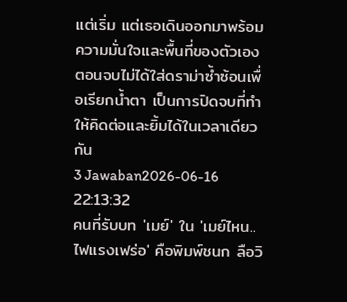แต่เริ่ม แต่เธอเดินออกมาพร้อมความมั่นใจและพื้นที่ของตัวเอง ตอนจบไม่ได้ใส่ดราม่าซ้ำซ้อนเพื่อเรียกน้ำตา เป็นการปิดจบที่ทำให้คิดต่อและยิ้มได้ในเวลาเดียวกัน
3 Jawaban2026-06-16 22:13:32
คนที่รับบท 'เมย์' ใน 'เมย์ไหน..ไฟแรงเฟร่อ' คือพิมพ์ชนก ลือวิ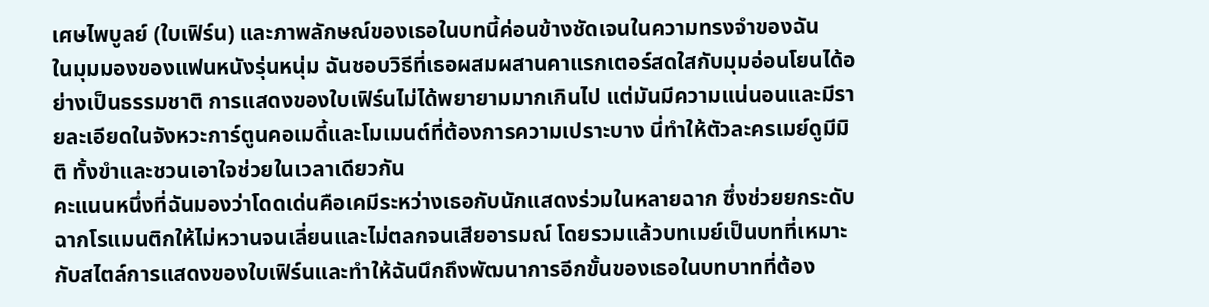เศษไพบูลย์ (ใบเฟิร์น) และภาพลักษณ์ของเธอในบทนี้ค่อนข้างชัดเจนในความทรงจำของฉัน
ในมุมมองของแฟนหนังรุ่นหนุ่ม ฉันชอบวิธีที่เธอผสมผสานคาแรกเตอร์สดใสกับมุมอ่อนโยนได้อย่างเป็นธรรมชาติ การแสดงของใบเฟิร์นไม่ได้พยายามมากเกินไป แต่มันมีความแน่นอนและมีรายละเอียดในจังหวะการ์ตูนคอเมดี้และโมเมนต์ที่ต้องการความเปราะบาง นี่ทำให้ตัวละครเมย์ดูมีมิติ ทั้งขำและชวนเอาใจช่วยในเวลาเดียวกัน
คะแนนหนึ่งที่ฉันมองว่าโดดเด่นคือเคมีระหว่างเธอกับนักแสดงร่วมในหลายฉาก ซึ่งช่วยยกระดับฉากโรแมนติกให้ไม่หวานจนเลี่ยนและไม่ตลกจนเสียอารมณ์ โดยรวมแล้วบทเมย์เป็นบทที่เหมาะกับสไตล์การแสดงของใบเฟิร์นและทำให้ฉันนึกถึงพัฒนาการอีกขั้นของเธอในบทบาทที่ต้อง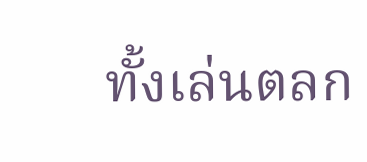ทั้งเล่นตลก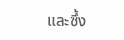และซึ้ง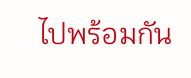ไปพร้อมกัน